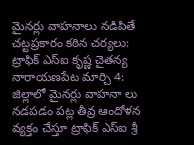మైనర్లు వాహనాలు నడిపితే చట్టప్రకారం కఠిన చర్యలు:
ట్రాఫిక్ ఎస్ఐ కృష్ణ చైతన్య
నారాయణపేట మార్చి 4:
జిల్లాలో మైనర్లు వాహనా లు నడపడం పట్ల తీవ్ర ఆందోళన వ్యక్తం చేస్తూ ట్రాఫిక్ ఎస్ఐ శ్రీ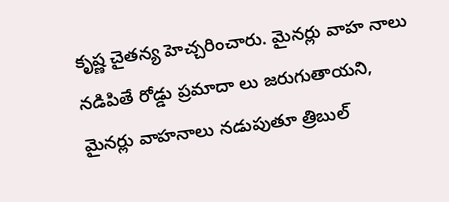కృష్ణ చైతన్య హెచ్చరించారు. మైనర్లు వాహ నాలు నడిపితే రోడ్డు ప్రమాదా లు జరుగుతాయని, మైనర్లు వాహనాలు నడుపుతూ త్రిబుల్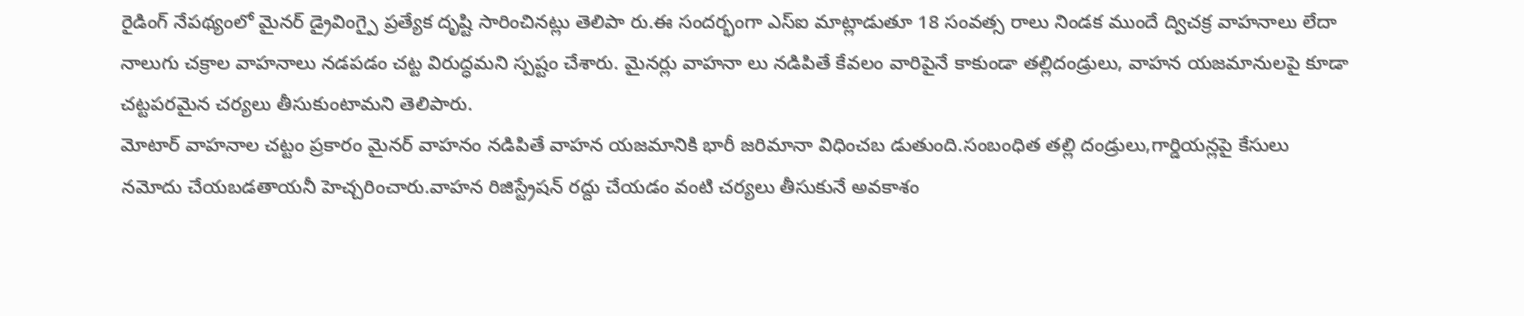రైడింగ్ నేపథ్యంలో మైనర్ డ్రైవింగ్పై ప్రత్యేక దృష్టి సారించినట్లు తెలిపా రు.ఈ సందర్భంగా ఎస్ఐ మాట్లాడుతూ 18 సంవత్స రాలు నిండక ముందే ద్విచక్ర వాహనాలు లేదా నాలుగు చక్రాల వాహనాలు నడపడం చట్ట విరుద్ధమని స్పష్టం చేశారు. మైనర్లు వాహనా లు నడిపితే కేవలం వారిపైనే కాకుండా తల్లిదండ్రులు, వాహన యజమానులపై కూడా చట్టపరమైన చర్యలు తీసుకుంటామని తెలిపారు.
మోటార్ వాహనాల చట్టం ప్రకారం మైనర్ వాహనం నడిపితే వాహన యజమానికి భారీ జరిమానా విధించబ డుతుంది.సంబంధిత తల్లి దండ్రులు,గార్డియన్లపై కేసులు నమోదు చేయబడతాయనీ హెచ్చరించారు.వాహన రిజిస్ట్రేషన్ రద్దు చేయడం వంటి చర్యలు తీసుకునే అవకాశం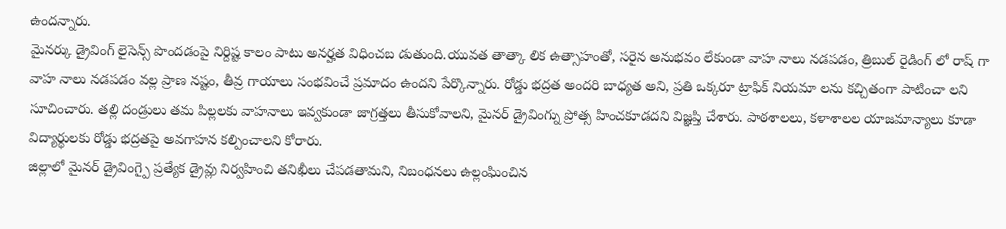ఉందన్నారు.
మైనర్కు డ్రైవింగ్ లైసెన్స్ పొందడంపై నిర్దిష్ట కాలం పాటు అనర్హత విధించబ డుతుంది.యువత తాత్కా లిక ఉత్సాహంతో, సరైన అనుభవం లేకుండా వాహ నాలు నడపడం, త్రిబుల్ రైడింగ్ లో రాష్ గా వాహ నాలు నడపడం వల్ల ప్రాణ నష్టం, తీవ్ర గాయాలు సంభవించే ప్రమాదం ఉందని పేర్కొన్నారు. రోడ్డు భద్రత అందరి బాధ్యత అని, ప్రతి ఒక్కరూ ట్రాఫిక్ నియమా లను కచ్చితంగా పాటించా లని సూచించారు. తల్లి దండ్రులు తమ పిల్లలకు వాహనాలు ఇవ్వకుండా జాగ్రత్తలు తీసుకోవాలని, మైనర్ డ్రైవింగ్ను ప్రోత్స హించకూడదని విజ్ఞప్తి చేశారు. పాఠశాలలు, కళాశాలల యాజమాన్యాలు కూడా విద్యార్థులకు రోడ్డు భద్రతపై అవగాహన కల్పించాలని కోరారు.
జిల్లాలో మైనర్ డ్రైవింగ్పై ప్రత్యేక డ్రైవ్లు నిర్వహించి తనిఖీలు చేపడతామని, నిబంధనలు ఉల్లంఘించిన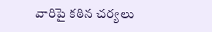వారిపై కఠిన చర్యలు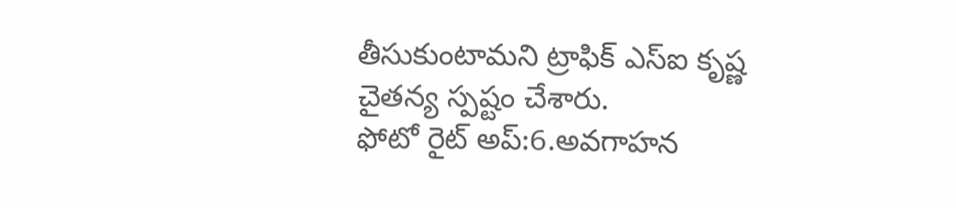తీసుకుంటామని ట్రాఫిక్ ఎస్ఐ కృష్ణ చైతన్య స్పష్టం చేశారు.
ఫోటో రైట్ అప్:6.అవగాహన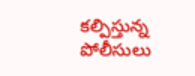కల్పిస్తున్న పోలీసులు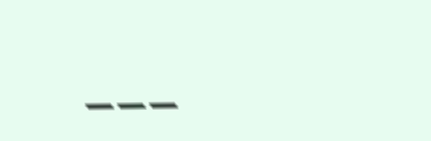___